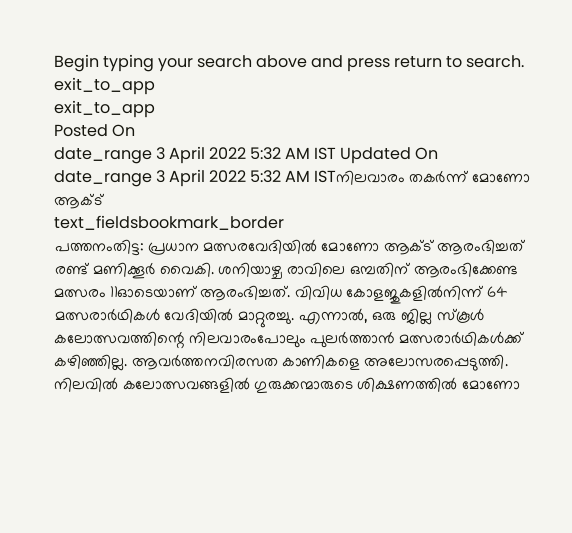Begin typing your search above and press return to search.
exit_to_app
exit_to_app
Posted On
date_range 3 April 2022 5:32 AM IST Updated On
date_range 3 April 2022 5:32 AM ISTനിലവാരം തകർന്ന് മോണോ ആക്ട്
text_fieldsbookmark_border
പത്തനംതിട്ട: പ്രധാന മത്സരവേദിയിൽ മോണോ ആക്ട് ആരംഭിച്ചത് രണ്ട് മണിക്കൂർ വൈകി. ശനിയാഴ്ച രാവിലെ ഒമ്പതിന് ആരംഭിക്കേണ്ട മത്സരം 11ഓടെയാണ് ആരംഭിച്ചത്. വിവിധ കോളജുകളിൽനിന്ന് 64 മത്സരാർഥികൾ വേദിയിൽ മാറ്റുരച്ചു. എന്നാൽ, ഒരു ജില്ല സ്കൂൾ കലോത്സവത്തിന്റെ നിലവാരംപോലും പുലർത്താൻ മത്സരാർഥികൾക്ക് കഴിഞ്ഞില്ല. ആവർത്തനവിരസത കാണികളെ അലോസരപ്പെടുത്തി. നിലവിൽ കലോത്സവങ്ങളിൽ ഗുരുക്കന്മാരുടെ ശിക്ഷണത്തിൽ മോണോ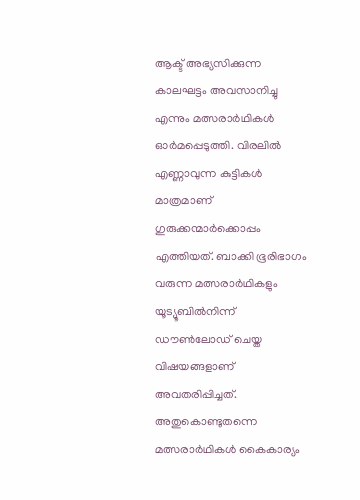ആക്ട് അഭ്യസിക്കുന്ന കാലഘട്ടം അവസാനിച്ചു എന്നും മത്സരാർഥികൾ ഓർമപ്പെടുത്തി. വിരലിൽ എണ്ണാവുന്ന കുട്ടികൾ മാത്രമാണ് ഗുരുക്കന്മാർക്കൊപ്പം എത്തിയത്. ബാക്കി ഭൂരിഭാഗം വരുന്ന മത്സരാർഥികളും യൂട്യൂബിൽനിന്ന് ഡൗൺലോഡ് ചെയ്ത വിഷയങ്ങളാണ് അവതരിപ്പിച്ചത്. അതുകൊണ്ടുതന്നെ മത്സരാർഥികൾ കൈകാര്യം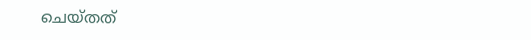ചെയ്തത്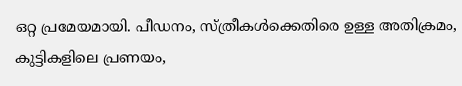ഒറ്റ പ്രമേയമായി. പീഡനം, സ്ത്രീകൾക്കെതിരെ ഉള്ള അതിക്രമം, കുട്ടികളിലെ പ്രണയം,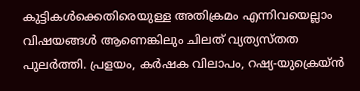കുട്ടികൾക്കെതിരെയുള്ള അതിക്രമം എന്നിവയെല്ലാം വിഷയങ്ങൾ ആണെങ്കിലും ചിലത് വ്യത്യസ്തത പുലർത്തി. പ്രളയം, കർഷക വിലാപം, റഷ്യ-യുക്രെയ്ൻ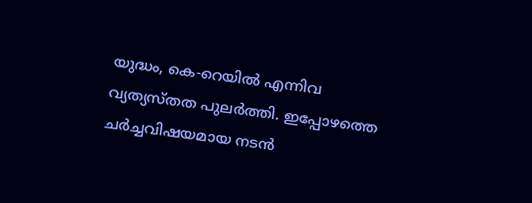യുദ്ധം, കെ-റെയിൽ എന്നിവ വ്യത്യസ്തത പുലർത്തി. ഇപ്പോഴത്തെ ചർച്ചവിഷയമായ നടൻ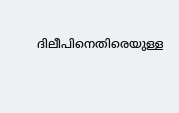ദിലീപിനെതിരെയുള്ള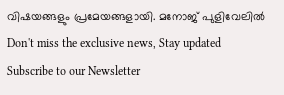വിഷയങ്ങളും പ്രമേയങ്ങളായി. മനോജ് പുളിവേലിൽ
Don't miss the exclusive news, Stay updated
Subscribe to our Newsletter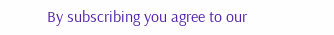By subscribing you agree to our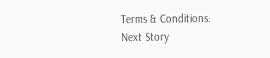Terms & Conditions.
Next Story